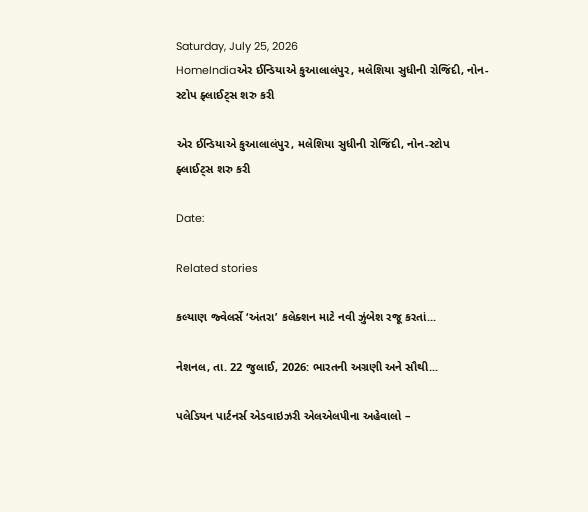Saturday, July 25, 2026
HomeIndiaએર ઈન્ડિયાએ કુઆલાલંપુર, મલેશિયા સુધીની રોજિંદી, નોન-સ્ટોપ ફ્લાઈટ્સ શરુ કરી

એર ઈન્ડિયાએ કુઆલાલંપુર, મલેશિયા સુધીની રોજિંદી, નોન-સ્ટોપ ફ્લાઈટ્સ શરુ કરી

Date:

Related stories

કલ્યાણ જ્વેલર્સે ‘અંતરા’ કલેક્શન માટે નવી ઝુંબેશ રજૂ કરતાં...

નેશનલ, તા. 22 જુલાઈ, 2026: ભારતની અગ્રણી અને સૌથી...

પલેડિયન પાર્ટનર્સ એડવાઇઝરી એલએલપીના અહેવાલો –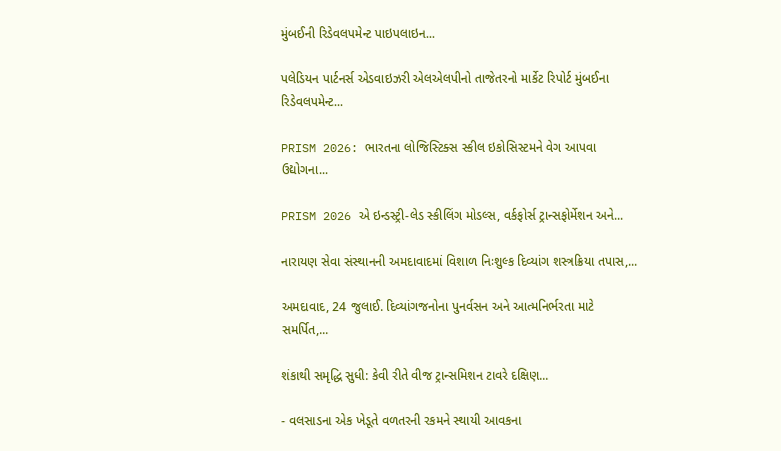મુંબઈની રિડેવલપમેન્ટ પાઇપલાઇન...

પલેડિયન પાર્ટનર્સ એડવાઇઝરી એલએલપીનો તાજેતરનો માર્કેટ રિપોર્ટ મુંબઈના રિડેવલપમેન્ટ...

PRISM 2026: ભારતના લોજિસ્ટિક્સ સ્કીલ ઇકોસિસ્ટમને વેગ આપવા ઉદ્યોગના...

PRISM 2026 એ ઇન્ડસ્ટ્રી-લેડ સ્કીલિંગ મોડલ્સ, વર્કફોર્સ ટ્રાન્સફોર્મેશન અને...

નારાયણ સેવા સંસ્થાનની અમદાવાદમાં વિશાળ નિઃશુલ્ક દિવ્યાંગ શસ્ત્રક્રિયા તપાસ,...

અમદાવાદ, 24 જુલાઈ. દિવ્યાંગજનોના પુનર્વસન અને આત્મનિર્ભરતા માટે સમર્પિત,...

શંકાથી સમૃદ્ધિ સુધી: કેવી રીતે વીજ ટ્રાન્સમિશન ટાવરે દક્ષિણ...

- વલસાડના એક ખેડૂતે વળતરની રકમને સ્થાયી આવકના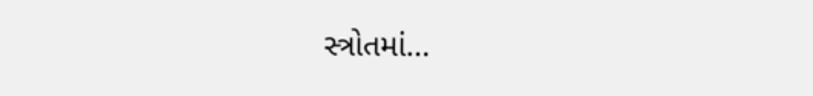સ્ત્રોતમાં...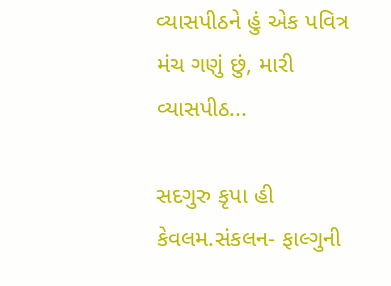વ્યાસપીઠને હું એક પવિત્ર મંચ ગણું છું, મારી વ્યાસપીઠ...

સદગુરુ કૃપા હી કેવલમ.સંકલન- ફાલ્ગુની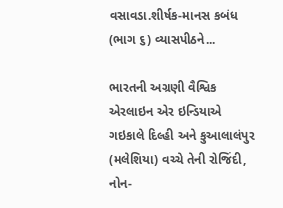વસાવડા.શીર્ષક-માનસ કબંધ (ભાગ ૬) વ્યાસપીઠને...

ભારતની અગ્રણી વૈશ્વિક એરલાઇન એર ઇન્ડિયાએ ગઇકાલે દિલ્હી અને કુઆલાલંપુર (મલેશિયા) વચ્ચે તેની રોજિંદી, નોન-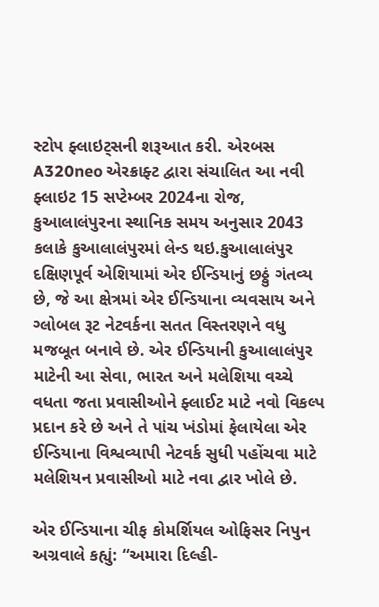સ્ટોપ ફ્લાઇટ્સની શરૂઆત કરી. એરબસ A320neo એરક્રાફ્ટ દ્વારા સંચાલિત આ નવી ફ્લાઇટ 15 સપ્ટેમ્બર 2024ના રોજ, કુઆલાલંપુરના સ્થાનિક સમય અનુસાર 2043 કલાકે કુઆલાલંપુરમાં લેન્ડ થઇ.કુઆલાલંપુર દક્ષિણપૂર્વ એશિયામાં એર ઈન્ડિયાનું છઠ્ઠું ગંતવ્ય છે, જે આ ક્ષેત્રમાં એર ઈન્ડિયાના વ્યવસાય અને ગ્લોબલ રૂટ નેટવર્કના સતત વિસ્તરણને વધુ મજબૂત બનાવે છે. એર ઈન્ડિયાની કુઆલાલંપુર માટેની આ સેવા, ભારત અને મલેશિયા વચ્ચે વધતા જતા પ્રવાસીઓને ફ્લાઈટ માટે નવો વિકલ્પ પ્રદાન કરે છે અને તે પાંચ ખંડોમાં ફેલાયેલા એર ઈન્ડિયાના વિશ્વવ્યાપી નેટવર્ક સુધી પહોંચવા માટે મલેશિયન પ્રવાસીઓ માટે નવા દ્વાર ખોલે છે.

એર ઈન્ડિયાના ચીફ કોમર્શિયલ ઓફિસર નિપુન અગ્રવાલે કહ્યું: “અમારા દિલ્હી-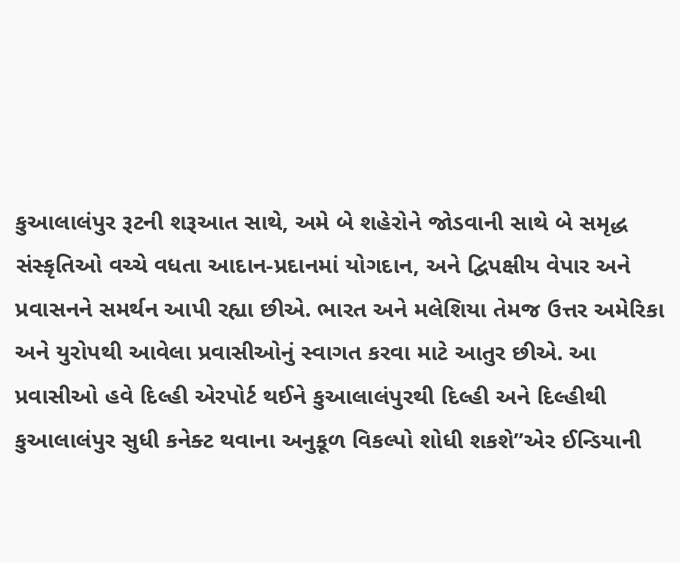કુઆલાલંપુર રૂટની શરૂઆત સાથે, અમે બે શહેરોને જોડવાની સાથે બે સમૃદ્ધ સંસ્કૃતિઓ વચ્ચે વધતા આદાન-પ્રદાનમાં યોગદાન, અને દ્વિપક્ષીય વેપાર અને પ્રવાસનને સમર્થન આપી રહ્યા છીએ. ભારત અને મલેશિયા તેમજ ઉત્તર અમેરિકા અને યુરોપથી આવેલા પ્રવાસીઓનું સ્વાગત કરવા માટે આતુર છીએ. આ પ્રવાસીઓ હવે દિલ્હી એરપોર્ટ થઈને કુઆલાલંપુરથી દિલ્હી અને દિલ્હીથી કુઆલાલંપુર સુધી કનેક્ટ થવાના અનુકૂળ વિકલ્પો શોધી શકશે”એર ઈન્ડિયાની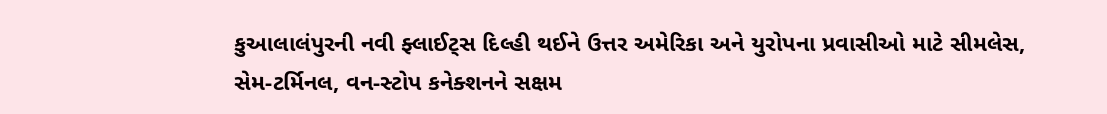કુઆલાલંપુરની નવી ફ્લાઈટ્સ દિલ્હી થઈને ઉત્તર અમેરિકા અને યુરોપના પ્રવાસીઓ માટે સીમલેસ, સેમ-ટર્મિનલ, વન-સ્ટોપ કનેક્શનને સક્ષમ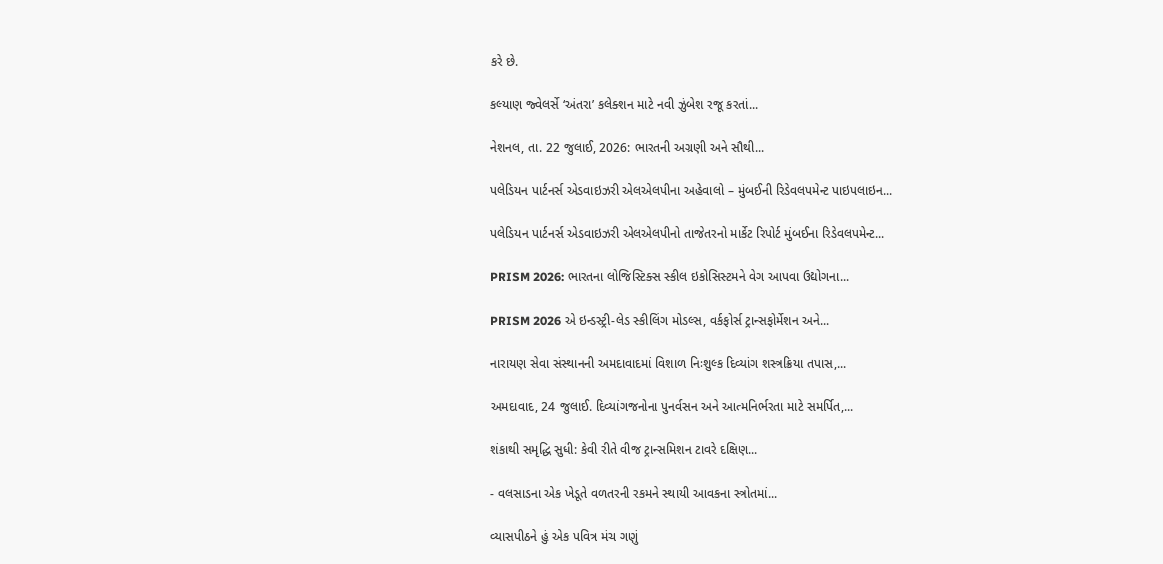કરે છે.

કલ્યાણ જ્વેલર્સે ‘અંતરા’ કલેક્શન માટે નવી ઝુંબેશ રજૂ કરતાં...

નેશનલ, તા. 22 જુલાઈ, 2026: ભારતની અગ્રણી અને સૌથી...

પલેડિયન પાર્ટનર્સ એડવાઇઝરી એલએલપીના અહેવાલો – મુંબઈની રિડેવલપમેન્ટ પાઇપલાઇન...

પલેડિયન પાર્ટનર્સ એડવાઇઝરી એલએલપીનો તાજેતરનો માર્કેટ રિપોર્ટ મુંબઈના રિડેવલપમેન્ટ...

PRISM 2026: ભારતના લોજિસ્ટિક્સ સ્કીલ ઇકોસિસ્ટમને વેગ આપવા ઉદ્યોગના...

PRISM 2026 એ ઇન્ડસ્ટ્રી-લેડ સ્કીલિંગ મોડલ્સ, વર્કફોર્સ ટ્રાન્સફોર્મેશન અને...

નારાયણ સેવા સંસ્થાનની અમદાવાદમાં વિશાળ નિઃશુલ્ક દિવ્યાંગ શસ્ત્રક્રિયા તપાસ,...

અમદાવાદ, 24 જુલાઈ. દિવ્યાંગજનોના પુનર્વસન અને આત્મનિર્ભરતા માટે સમર્પિત,...

શંકાથી સમૃદ્ધિ સુધી: કેવી રીતે વીજ ટ્રાન્સમિશન ટાવરે દક્ષિણ...

- વલસાડના એક ખેડૂતે વળતરની રકમને સ્થાયી આવકના સ્ત્રોતમાં...

વ્યાસપીઠને હું એક પવિત્ર મંચ ગણું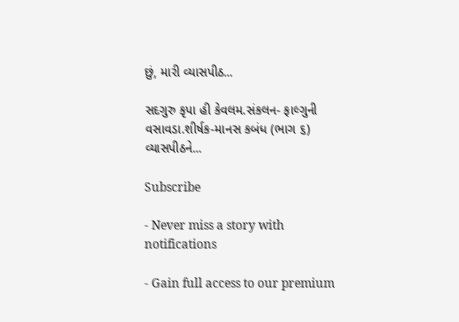છું, મારી વ્યાસપીઠ...

સદગુરુ કૃપા હી કેવલમ.સંકલન- ફાલ્ગુની વસાવડા.શીર્ષક-માનસ કબંધ (ભાગ ૬) વ્યાસપીઠને...

Subscribe

- Never miss a story with notifications

- Gain full access to our premium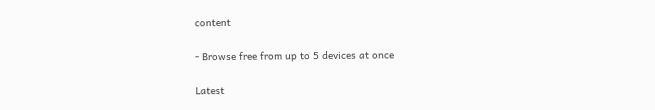content

- Browse free from up to 5 devices at once

Latest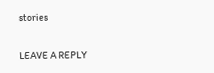stories

LEAVE A REPLY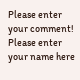Please enter your comment!
Please enter your name here